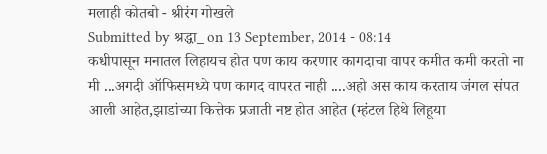मलाही कोतबो - श्रीरंग गोखले
Submitted by श्रद्धा_ on 13 September, 2014 - 08:14
कधीपासून मनातल लिहायच होत पण काय करणार कागदाचा वापर कमीत कमी करतो ना मी ...अगदी ऑफिसमध्ये पण कागद वापरत नाही ....अहो अस काय करताय जंगल संपत आली आहेत,झाडांच्या कित्तेक प्रजाती नष्ट होत आहेत (म्हंटल हिथे लिहूया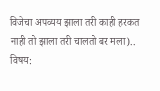विजेचा अपव्यय झाला तरी काही हरकत नाही तो झाला तरी चालतो बर मला)..
विषय: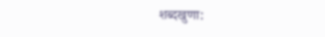शब्दखुणा: